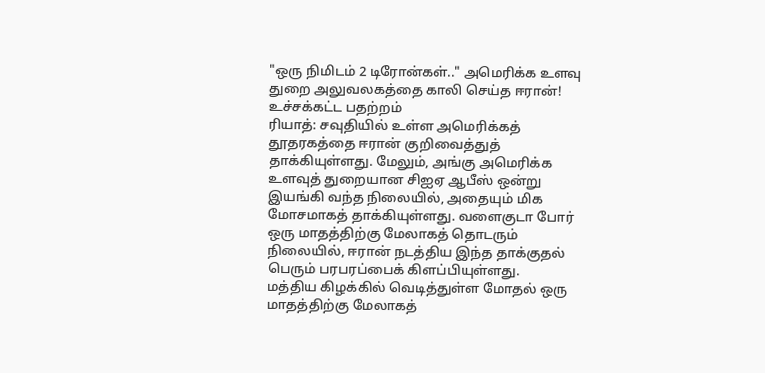"ஒரு நிமிடம் 2 டிரோன்கள்.." அமெரிக்க உளவு துறை அலுவலகத்தை காலி செய்த ஈரான்! உச்சக்கட்ட பதற்றம்
ரியாத்: சவுதியில் உள்ள அமெரிக்கத் தூதரகத்தை ஈரான் குறிவைத்துத் தாக்கியுள்ளது. மேலும், அங்கு அமெரிக்க உளவுத் துறையான சிஐஏ ஆபீஸ் ஒன்று இயங்கி வந்த நிலையில், அதையும் மிக மோசமாகத் தாக்கியுள்ளது. வளைகுடா போர் ஒரு மாதத்திற்கு மேலாகத் தொடரும் நிலையில், ஈரான் நடத்திய இந்த தாக்குதல் பெரும் பரபரப்பைக் கிளப்பியுள்ளது.
மத்திய கிழக்கில் வெடித்துள்ள மோதல் ஒரு மாதத்திற்கு மேலாகத்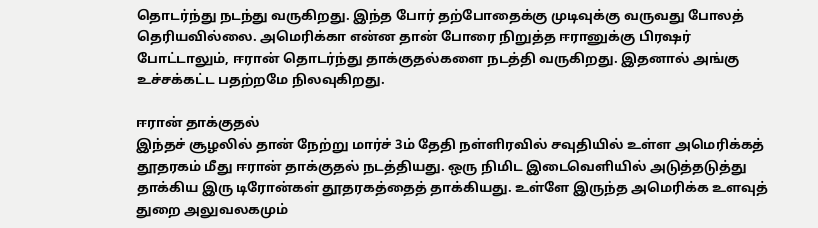தொடர்ந்து நடந்து வருகிறது. இந்த போர் தற்போதைக்கு முடிவுக்கு வருவது போலத் தெரியவில்லை. அமெரிக்கா என்ன தான் போரை நிறுத்த ஈரானுக்கு பிரஷர் போட்டாலும், ஈரான் தொடர்ந்து தாக்குதல்களை நடத்தி வருகிறது. இதனால் அங்கு உச்சக்கட்ட பதற்றமே நிலவுகிறது.

ஈரான் தாக்குதல்
இந்தச் சூழலில் தான் நேற்று மார்ச் 3ம் தேதி நள்ளிரவில் சவுதியில் உள்ள அமெரிக்கத் தூதரகம் மீது ஈரான் தாக்குதல் நடத்தியது. ஒரு நிமிட இடைவெளியில் அடுத்தடுத்து தாக்கிய இரு டிரோன்கள் தூதரகத்தைத் தாக்கியது. உள்ளே இருந்த அமெரிக்க உளவுத் துறை அலுவலகமும்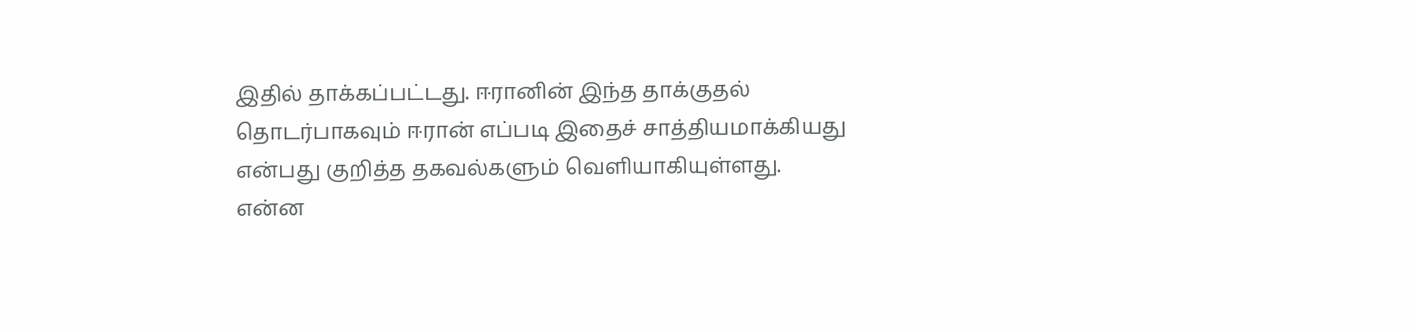இதில் தாக்கப்பட்டது. ஈரானின் இந்த தாக்குதல் தொடர்பாகவும் ஈரான் எப்படி இதைச் சாத்தியமாக்கியது என்பது குறித்த தகவல்களும் வெளியாகியுள்ளது.
என்ன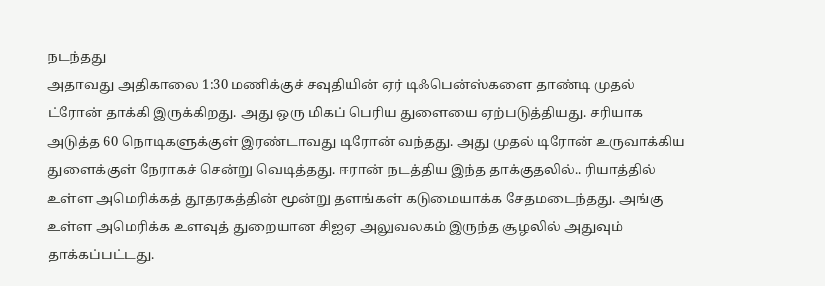நடந்தது
அதாவது அதிகாலை 1:30 மணிக்குச் சவுதியின் ஏர் டிஃபென்ஸ்களை தாண்டி முதல் ட்ரோன் தாக்கி இருக்கிறது. அது ஒரு மிகப் பெரிய துளையை ஏற்படுத்தியது. சரியாக அடுத்த 60 நொடிகளுக்குள் இரண்டாவது டிரோன் வந்தது. அது முதல் டிரோன் உருவாக்கிய துளைக்குள் நேராகச் சென்று வெடித்தது. ஈரான் நடத்திய இந்த தாக்குதலில்.. ரியாத்தில் உள்ள அமெரிக்கத் தூதரகத்தின் மூன்று தளங்கள் கடுமையாக்க சேதமடைந்தது. அங்கு உள்ள அமெரிக்க உளவுத் துறையான சிஐஏ அலுவலகம் இருந்த சூழலில் அதுவும் தாக்கப்பட்டது.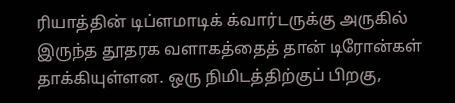ரியாத்தின் டிப்ளமாடிக் க்வார்டருக்கு அருகில் இருந்த தூதரக வளாகத்தைத் தான் டிரோன்கள் தாக்கியுள்ளன. ஒரு நிமிடத்திற்குப் பிறகு,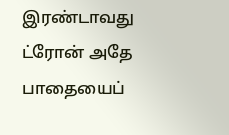இரண்டாவது ட்ரோன் அதே பாதையைப்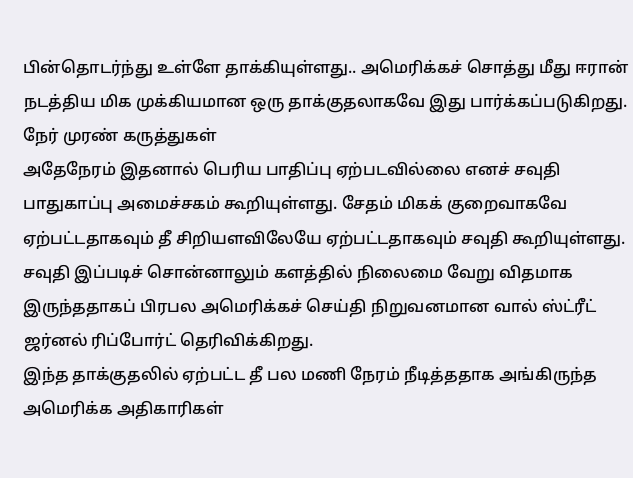பின்தொடர்ந்து உள்ளே தாக்கியுள்ளது.. அமெரிக்கச் சொத்து மீது ஈரான் நடத்திய மிக முக்கியமான ஒரு தாக்குதலாகவே இது பார்க்கப்படுகிறது.
நேர் முரண் கருத்துகள்
அதேநேரம் இதனால் பெரிய பாதிப்பு ஏற்படவில்லை எனச் சவுதி பாதுகாப்பு அமைச்சகம் கூறியுள்ளது. சேதம் மிகக் குறைவாகவே ஏற்பட்டதாகவும் தீ சிறியளவிலேயே ஏற்பட்டதாகவும் சவுதி கூறியுள்ளது. சவுதி இப்படிச் சொன்னாலும் களத்தில் நிலைமை வேறு விதமாக இருந்ததாகப் பிரபல அமெரிக்கச் செய்தி நிறுவனமான வால் ஸ்ட்ரீட் ஜர்னல் ரிப்போர்ட் தெரிவிக்கிறது.
இந்த தாக்குதலில் ஏற்பட்ட தீ பல மணி நேரம் நீடித்ததாக அங்கிருந்த அமெரிக்க அதிகாரிகள்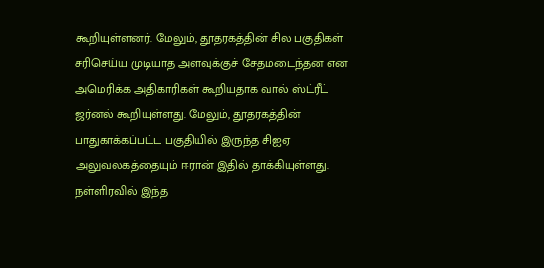கூறியுள்ளனர். மேலும், தூதரகத்தின் சில பகுதிகள் சரிசெய்ய முடியாத அளவுக்குச் சேதமடைந்தன என அமெரிக்க அதிகாரிகள் கூறியதாக வால் ஸ்ட்ரீட் ஜர்னல் கூறியுள்ளது. மேலும், தூதரகத்தின் பாதுகாக்கப்பட்ட பகுதியில் இருந்த சிஐஏ அலுவலகத்தையும் ஈரான் இதில் தாக்கியுள்ளது. நள்ளிரவில் இந்த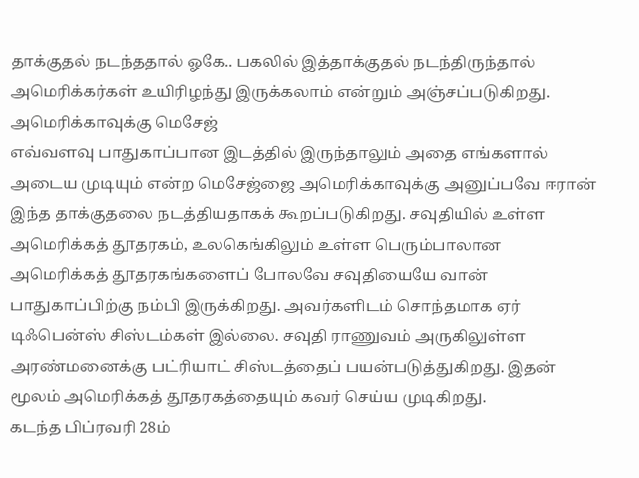தாக்குதல் நடந்ததால் ஓகே.. பகலில் இத்தாக்குதல் நடந்திருந்தால் அமெரிக்கர்கள் உயிரிழந்து இருக்கலாம் என்றும் அஞ்சப்படுகிறது.
அமெரிக்காவுக்கு மெசேஜ்
எவ்வளவு பாதுகாப்பான இடத்தில் இருந்தாலும் அதை எங்களால் அடைய முடியும் என்ற மெசேஜ்ஜை அமெரிக்காவுக்கு அனுப்பவே ஈரான் இந்த தாக்குதலை நடத்தியதாகக் கூறப்படுகிறது. சவுதியில் உள்ள அமெரிக்கத் தூதரகம், உலகெங்கிலும் உள்ள பெரும்பாலான அமெரிக்கத் தூதரகங்களைப் போலவே சவுதியையே வான் பாதுகாப்பிற்கு நம்பி இருக்கிறது. அவர்களிடம் சொந்தமாக ஏர் டிஃபென்ஸ் சிஸ்டம்கள் இல்லை. சவுதி ராணுவம் அருகிலுள்ள அரண்மனைக்கு பட்ரியாட் சிஸ்டத்தைப் பயன்படுத்துகிறது. இதன் மூலம் அமெரிக்கத் தூதரகத்தையும் கவர் செய்ய முடிகிறது.
கடந்த பிப்ரவரி 28ம்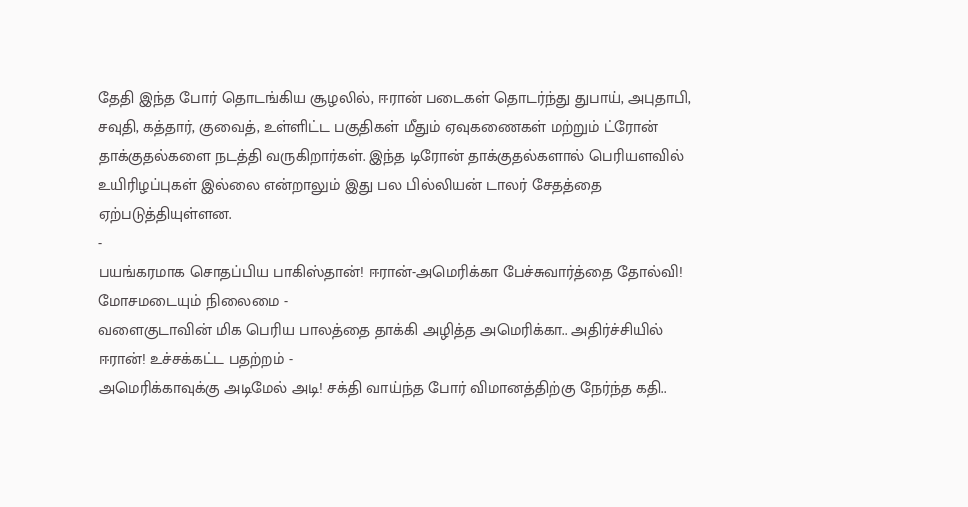தேதி இந்த போர் தொடங்கிய சூழலில், ஈரான் படைகள் தொடர்ந்து துபாய், அபுதாபி, சவுதி, கத்தார், குவைத், உள்ளிட்ட பகுதிகள் மீதும் ஏவுகணைகள் மற்றும் ட்ரோன் தாக்குதல்களை நடத்தி வருகிறார்கள். இந்த டிரோன் தாக்குதல்களால் பெரியளவில் உயிரிழப்புகள் இல்லை என்றாலும் இது பல பில்லியன் டாலர் சேதத்தை ஏற்படுத்தியுள்ளன.
-
பயங்கரமாக சொதப்பிய பாகிஸ்தான்! ஈரான்-அமெரிக்கா பேச்சுவார்த்தை தோல்வி! மோசமடையும் நிலைமை -
வளைகுடாவின் மிக பெரிய பாலத்தை தாக்கி அழித்த அமெரிக்கா.. அதிர்ச்சியில் ஈரான்! உச்சக்கட்ட பதற்றம் -
அமெரிக்காவுக்கு அடிமேல் அடி! சக்தி வாய்ந்த போர் விமானத்திற்கு நேர்ந்த கதி..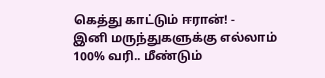கெத்து காட்டும் ஈரான்! -
இனி மருந்துகளுக்கு எல்லாம் 100% வரி.. மீண்டும்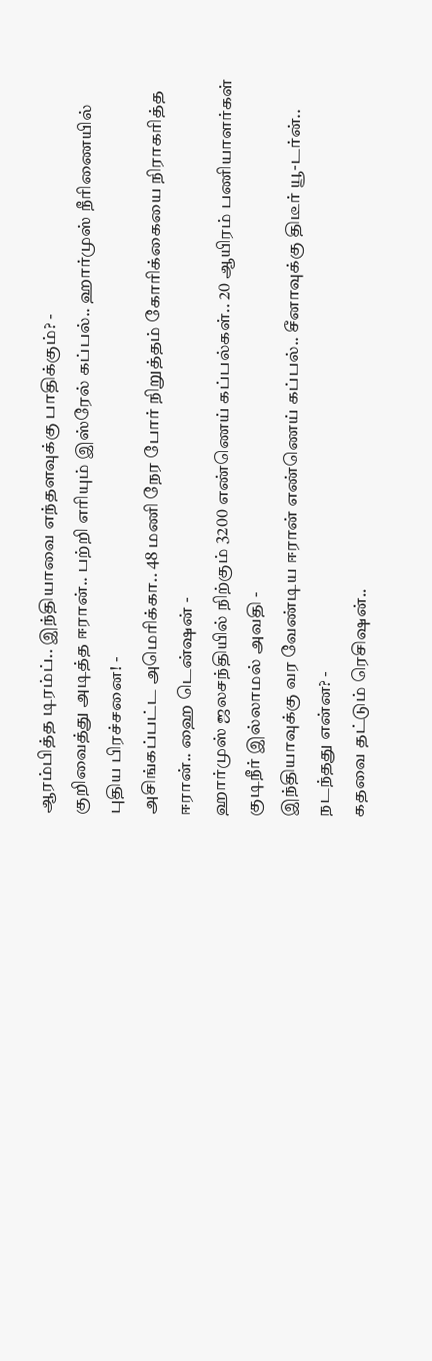ஆரம்பித்த டிரம்ப்.. இந்தியாவை எந்தளவுக்கு பாதிக்கும்? -
குறிவைத்து அடித்த ஈரான்.. பற்றி எரியும் இஸ்ரேல் கப்பல்.. ஹார்முஸ் நீரிணையில் புதிய பிரச்சனை! -
அசிங்கப்பட்ட அமெரிக்கா.. 48 மணி நேர போர் நிறுத்தம் கோரிக்கையை நிராகரித்த ஈரான்.. ஹை டென்ஷன் -
ஹார்முஸ் ஜலசந்தியில் நிற்கும் 3200 எண்ணெய் கப்பல்கள்.. 20 ஆயிரம் பணியாளர்கள் குடிநீர் இல்லாமல் அவதி -
இந்தியாவுக்கு வர வேண்டிய ஈரான் எண்ணெய் கப்பல்.. சீனாவுக்கு திடீர் யூ-டர்ன்.. நடந்தது என்ன? -
கதவை தட்டும் ரெசிஷன்..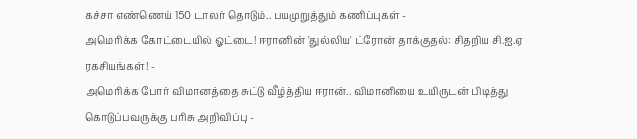கச்சா எண்ணெய் 150 டாலர் தொடும்.. பயமுறுத்தும் கணிப்புகள் -
அமெரிக்க கோட்டையில் ஓட்டை! ஈரானின் 'துல்லிய' ட்ரோன் தாக்குதல்: சிதறிய சி.ஐ.ஏ ரகசியங்கள்! -
அமெரிக்க போர் விமானத்தை சுட்டு வீழ்த்திய ஈரான்.. விமானியை உயிருடன் பிடித்து கொடுப்பவருக்கு பரிசு அறிவிப்பு -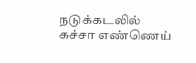நடுக்கடலில் கச்சா எண்ணெய்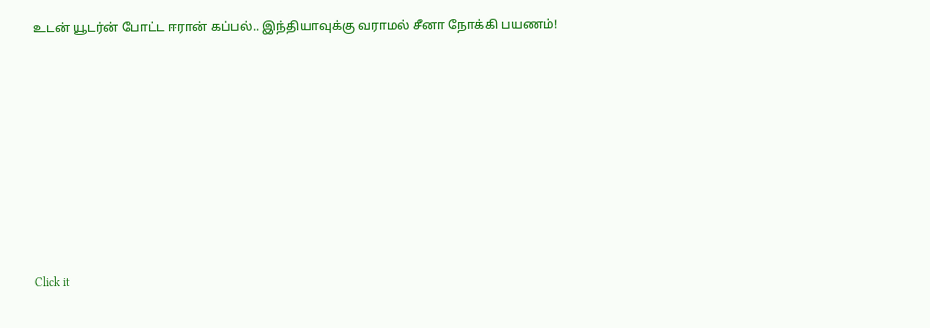உடன் யூடர்ன் போட்ட ஈரான் கப்பல்.. இந்தியாவுக்கு வராமல் சீனா நோக்கி பயணம்!












Click it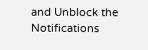and Unblock the Notifications